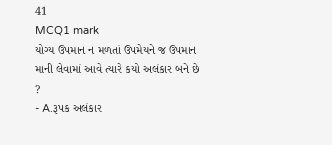41
MCQ1 mark
યોગ્ય ઉપમાન ન મળતાં ઉપમેયને જ ઉપમાન માની લેવામાં આવે ત્યારે કયો અલંકાર બને છે ?
- A.રૂપક અલંકાર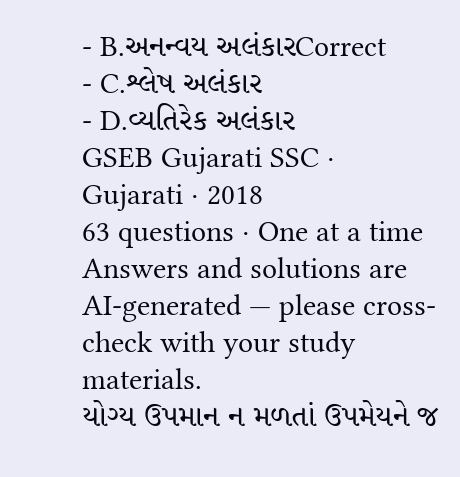- B.અનન્વય અલંકારCorrect
- C.શ્લેષ અલંકાર
- D.વ્યતિરેક અલંકાર
GSEB Gujarati SSC · Gujarati · 2018
63 questions · One at a time
Answers and solutions are AI-generated — please cross-check with your study materials.
યોગ્ય ઉપમાન ન મળતાં ઉપમેયને જ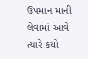ઉપમાન માની લેવામાં આવે ત્યારે કયો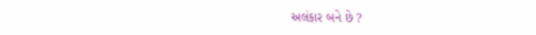અલંકાર બને છે ?